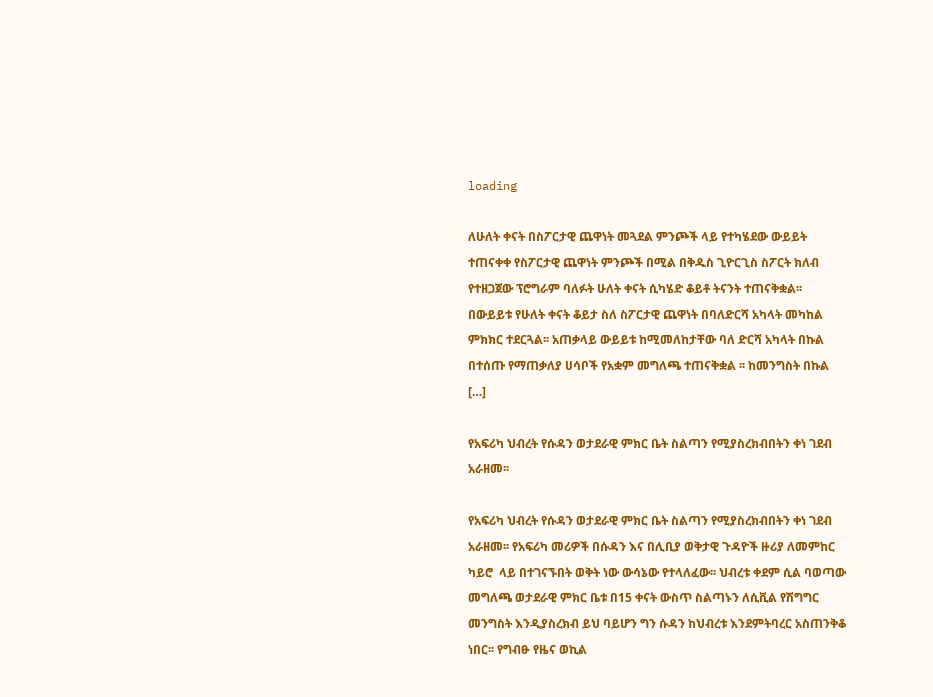loading

ለሁለት ቀናት በስፖርታዊ ጨዋነት መጓደል ምንጮች ላይ የተካሄደው ውይይት ተጠናቀቀ የስፖርታዊ ጨዋነት ምንጮች በሚል በቅዱስ ጊዮርጊስ ስፖርት ክለብ የተዘጋጀው ፕሮግራም ባለፉት ሁለት ቀናት ሲካሄድ ቆይቶ ትናንት ተጠናቅቋል፡፡ በውይይቱ የሁለት ቀናት ቆይታ ስለ ስፖርታዊ ጨዋነት በባለድርሻ አካላት መካከል ምክክር ተደርጓል፡፡ አጠቃላይ ውይይቱ ከሚመለከታቸው ባለ ድርሻ አካላት በኩል በተሰጡ የማጠቃለያ ሀሳቦች የአቋም መግለጫ ተጠናቅቋል ፡፡ ከመንግስት በኩል […]

የአፍሪካ ህብረት የሱዳን ወታደራዊ ምክር ቤት ስልጣን የሚያስረክብበትን ቀነ ገደብ አራዘመ፡፡

የአፍሪካ ህብረት የሱዳን ወታደራዊ ምክር ቤት ስልጣን የሚያስረክብበትን ቀነ ገደብ አራዘመ፡፡ የአፍሪካ መሪዎች በሱዳን እና በሊቢያ ወቅታዊ ጉዳዮች ዙሪያ ለመምከር ካይሮ  ላይ በተገናኙበት ወቅት ነው ውሳኔው የተላለፈው፡፡ ህብረቱ ቀደም ሲል ባወጣው መግለጫ ወታደራዊ ምክር ቤቱ በ15 ቀናት ውስጥ ስልጣኑን ለሲቪል የሽግግር መንግስት እንዲያስረክብ ይህ ባይሆን ግን ሱዳን ከህብረቱ እንደምትባረር አስጠንቅቆ ነበር፡፡ የግብፁ የዜና ወኪል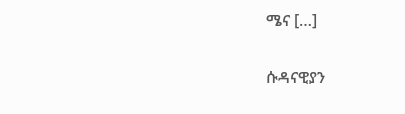ሜና […]

ሱዳናዊያን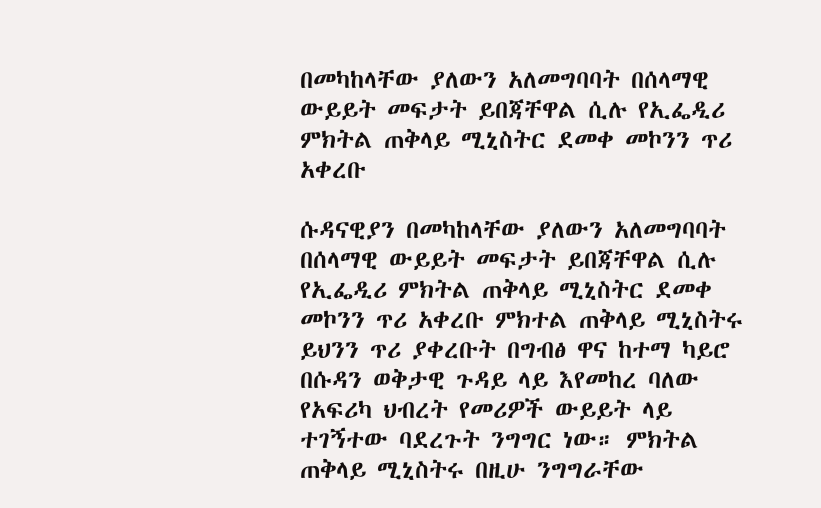በመካከላቸው ያለውን አለመግባባት በሰላማዊ ውይይት መፍታት ይበጃቸዋል ሲሉ የኢፌዲሪ ምክትል ጠቅላይ ሚኒስትር ደመቀ መኮንን ጥሪ አቀረቡ

ሱዳናዊያን በመካከላቸው ያለውን አለመግባባት በሰላማዊ ውይይት መፍታት ይበጃቸዋል ሲሉ የኢፌዲሪ ምክትል ጠቅላይ ሚኒስትር ደመቀ መኮንን ጥሪ አቀረቡ ምክተል ጠቅላይ ሚኒስትሩ ይህንን ጥሪ ያቀረቡት በግብፅ ዋና ከተማ ካይሮ በሱዳን ወቅታዊ ጉዳይ ላይ እየመከረ ባለው የአፍሪካ ህብረት የመሪዎች ውይይት ላይ ተገኝተው ባደረጉት ንግግር ነው። ምክትል ጠቅላይ ሚኒስትሩ በዚሁ ንግግራቸው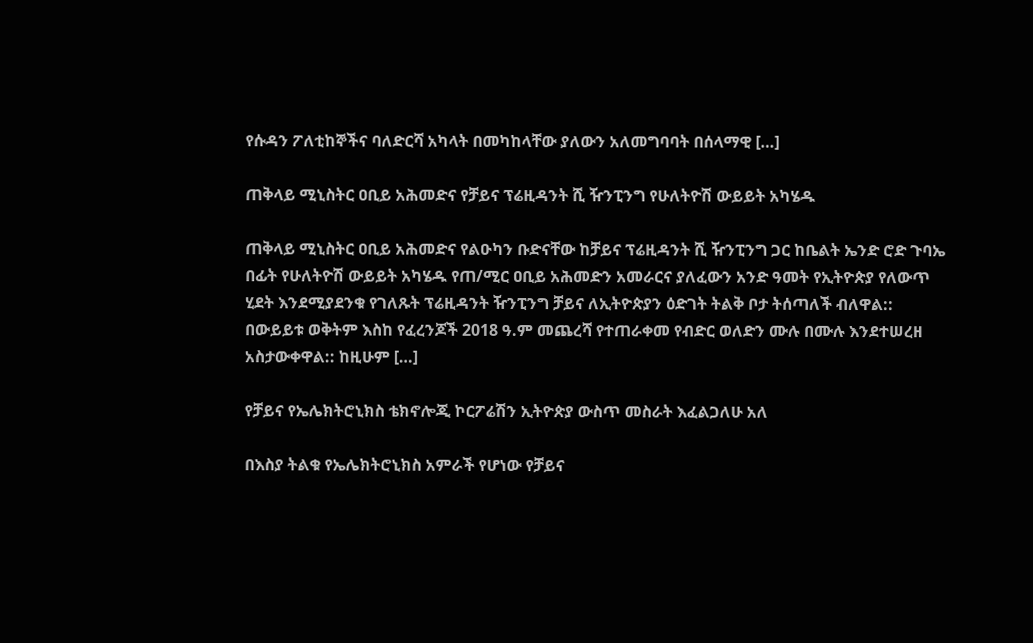የሱዳን ፖለቲከኞችና ባለድርሻ አካላት በመካከላቸው ያለውን አለመግባባት በሰላማዊ […]

ጠቅላይ ሚኒስትር ዐቢይ አሕመድና የቻይና ፕሬዚዳንት ሺ ዥንፒንግ የሁለትዮሽ ውይይት አካሄዱ

ጠቅላይ ሚኒስትር ዐቢይ አሕመድና የልዑካን ቡድናቸው ከቻይና ፕሬዚዳንት ሺ ዥንፒንግ ጋር ከቤልት ኤንድ ሮድ ጉባኤ በፊት የሁለትዮሽ ውይይት አካሄዱ የጠ/ሚር ዐቢይ አሕመድን አመራርና ያለፈውን አንድ ዓመት የኢትዮጵያ የለውጥ ሂደት እንደሚያደንቁ የገለጹት ፕሬዚዳንት ዥንፒንግ ቻይና ለኢትዮጵያን ዕድገት ትልቅ ቦታ ትሰጣለች ብለዋል:: በውይይቱ ወቅትም እስከ የፈረንጆች 2018 ዓ.ም መጨረሻ የተጠራቀመ የብድር ወለድን ሙሉ በሙሉ እንደተሠረዘ አስታውቀዋል:: ከዚሁም […]

የቻይና የኤሌክትሮኒክስ ቴክኖሎጂ ኮርፖሬሽን ኢትዮጵያ ውስጥ መስራት እፈልጋለሁ አለ

በእስያ ትልቁ የኤሌክትሮኒክስ አምራች የሆነው የቻይና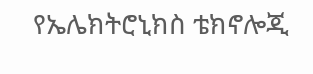የኤሌክትሮኒክስ ቴክኖሎጂ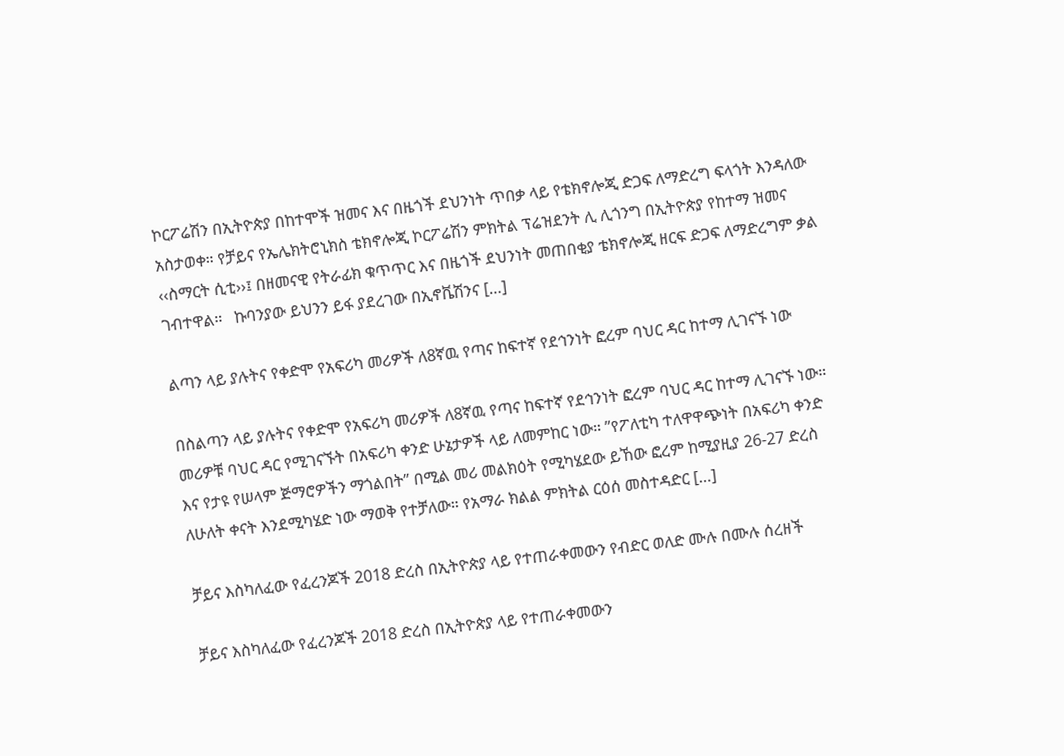ኮርፖሬሽን በኢትዮጵያ በከተሞች ዝመና እና በዜጎች ደህንነት ጥበቃ ላይ የቴክኖሎጂ ድጋፍ ለማድረግ ፍላጎት እንዳለው አስታወቀ። የቻይና የኤሌክትሮኒክስ ቴክኖሎጂ ኮርፖሬሽን ምክትል ፕሬዝደንት ሊ ሊጎንግ በኢትዮጵያ የከተማ ዝመና ‹‹ስማርት ሲቲ››፤ በዘመናዊ የትራፊክ ቁጥጥር እና በዜጎች ደህንነት መጠበቂያ ቴክኖሎጂ ዘርፍ ድጋፍ ለማድረግም ቃል ገብተዋል።   ኩባንያው ይህንን ይፋ ያደረገው በኢኖቬሽንና […]

ልጣን ላይ ያሉትና የቀድሞ የአፍሪካ መሪዎች ለ8ኛዉ የጣና ከፍተኛ የደኅንነት ፎረም ባህር ዳር ከተማ ሊገናኙ ነው

በስልጣን ላይ ያሉትና የቀድሞ የአፍሪካ መሪዎች ለ8ኛዉ የጣና ከፍተኛ የደኅንነት ፎረም ባህር ዳር ከተማ ሊገናኙ ነው። መሪዎቹ ባህር ዳር የሚገናኙት በአፍሪካ ቀንድ ሁኔታዎች ላይ ለመምከር ነው። ”የፖለቲካ ተለዋዋጭነት በአፍሪካ ቀንድ እና የታዩ የሠላም ጅማሮዎችን ማጎልበት” በሚል መሪ መልክዕት የሚካሄደው ይኸው ፎረም ከሚያዚያ 26-27 ድረስ ለሁለት ቀናት እንደሚካሄድ ነው ማወቅ የተቻለው። የአማራ ክልል ምክትል ርዕሰ መስተዳድር […]

ቻይና እስካለፈው የፈረንጆች 2018 ድረስ በኢትዮጵያ ላይ የተጠራቀመውን የብድር ወለድ ሙሉ በሙሉ ሰረዘች

ቻይና እስካለፈው የፈረንጆች 2018 ድረስ በኢትዮጵያ ላይ የተጠራቀመውን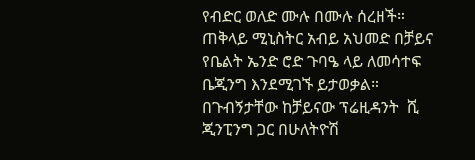የብድር ወለድ ሙሉ በሙሉ ሰረዘች። ጠቅላይ ሚኒስትር አብይ አህመድ በቻይና የቤልት ኤንድ ሮድ ጉባዔ ላይ ለመሳተፍ ቤጂንግ እንደሚገኙ ይታወቃል። በጉብኝታቸው ከቻይናው ፕሬዚዳንት  ሺ ጂንፒንግ ጋር በሁለትዮሽ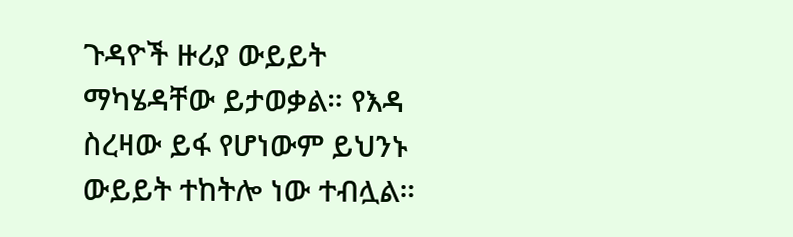ጉዳዮች ዙሪያ ውይይት ማካሄዳቸው ይታወቃል። የእዳ ስረዛው ይፋ የሆነውም ይህንኑ ውይይት ተከትሎ ነው ተብሏል።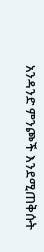አንዳንድ ምንጮች እንደሚጠቅሱት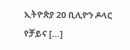ኢትዮጵያ 20 ቢሊዮን ዶላር የቻይና […]